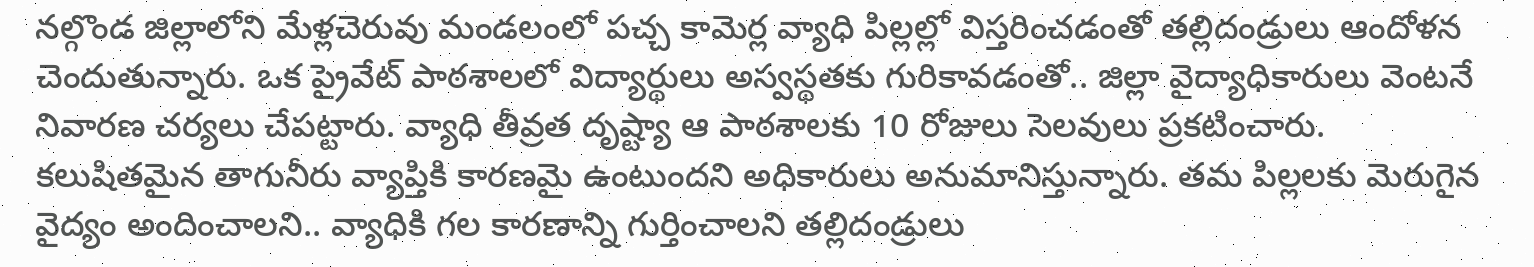నల్గొండ జిల్లాలోని మేళ్లచెరువు మండలంలో పచ్చ కామెర్ల వ్యాధి పిల్లల్లో విస్తరించడంతో తల్లిదండ్రులు ఆందోళన చెందుతున్నారు. ఒక ప్రైవేట్ పాఠశాలలో విద్యార్థులు అస్వస్థతకు గురికావడంతో.. జిల్లా వైద్యాధికారులు వెంటనే నివారణ చర్యలు చేపట్టారు. వ్యాధి తీవ్రత దృష్ట్యా ఆ పాఠశాలకు 10 రోజులు సెలవులు ప్రకటించారు. కలుషితమైన తాగునీరు వ్యాప్తికి కారణమై ఉంటుందని అధికారులు అనుమానిస్తున్నారు. తమ పిల్లలకు మెరుగైన వైద్యం అందించాలని.. వ్యాధికి గల కారణాన్ని గుర్తించాలని తల్లిదండ్రులు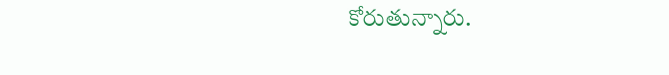కోరుతున్నారు.